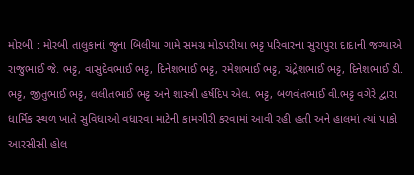મોરબી : મોરબી તાલુકાનાં જુના બિલીયા ગામે સમગ્ર મોડપરીયા ભટ્ટ પરિવારના સુરાપુરા દાદાની જગ્યાએ રાજુભાઈ જે. ભટ્ટ, વાસુદેવભાઈ ભટ્ટ, દિનેશભાઈ ભટ્ટ, રમેશભાઈ ભટ્ટ, ચંદ્રેશભાઈ ભટ્ટ, દિનેશભાઈ ડી. ભટ્ટ, જીતુભાઈ ભટ્ટ, લલીતભાઈ ભટ્ટ અને શાસ્ત્રી હર્ષદિપ એલ. ભટ્ટ, બળવંતભાઈ વી.ભટ્ટ વગેરે દ્વારા ધાર્મિક સ્થળ ખાતે સુવિધાઓ વધારવા માટેની કામગીરી કરવામાં આવી રહી હતી અને હાલમાં ત્યાં પાકો આરસીસી હોલ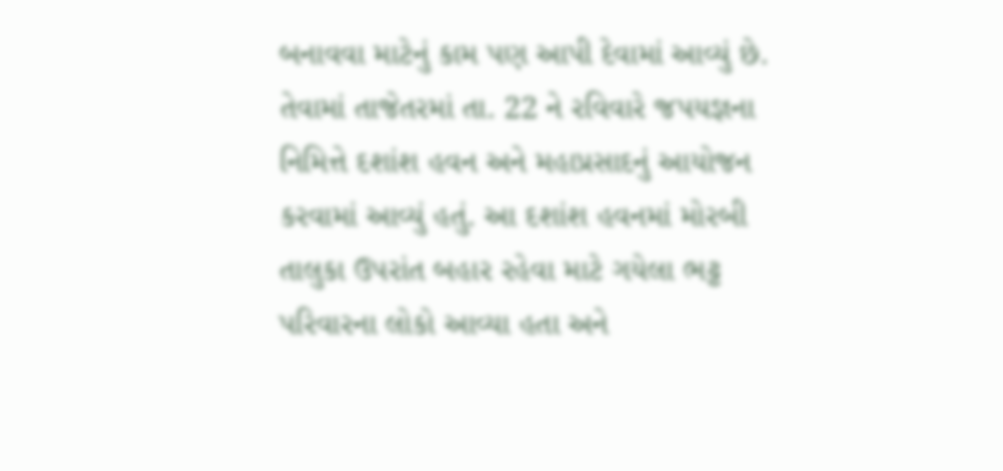બનાવવા માટેનું કામ પણ આપી દેવામાં આવ્યું છે. તેવામાં તાજેતરમાં તા. 22 ને રવિવારે જપયજ્ઞના નિમિત્તે દશાંશ હવન અને મહાપ્રસાદનું આયોજન કરવામાં આવ્યું હતું. આ દશાંશ હવનમાં મોરબી તાલુકા ઉપરાંત બહાર રહેવા માટે ગયેલા ભટ્ટ પરિવારના લોકો આવ્યા હતા અને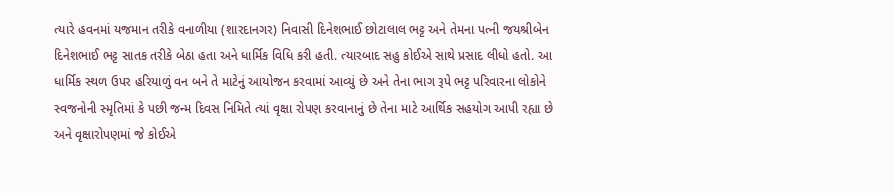ત્યારે હવનમાં યજમાન તરીકે વનાળીયા (શારદાનગર) નિવાસી દિનેશભાઈ છોટાલાલ ભટ્ટ અને તેમના પત્ની જયશ્રીબેન દિનેશભાઈ ભટ્ટ સાતક તરીકે બેઠા હતા અને ધાર્મિક વિધિ કરી હતી. ત્યારબાદ સહુ કોઈએ સાથે પ્રસાદ લીધો હતો. આ ધાર્મિક સ્થળ ઉપર હરિયાળું વન બને તે માટેનું આયોજન કરવામાં આવ્યું છે અને તેના ભાગ રૂપે ભટ્ટ પરિવારના લોકોને સ્વજનોની સ્મૃતિમાં કે પછી જન્મ દિવસ નિમિતે ત્યાં વૃક્ષા રોપણ કરવાનાનું છે તેના માટે આર્થિક સહયોગ આપી રહ્યા છે અને વૃક્ષારોપણમાં જે કોઈએ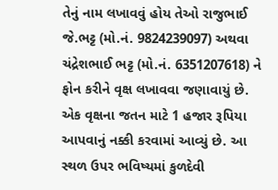તેનું નામ લખાવવું હોય તેઓ રાજુભાઈ જે.ભટ્ટ (મો.નં. 9824239097) અથવા ચંદ્રેશભાઈ ભટ્ટ (મો.નં. 6351207618) ને ફોન કરીને વૃક્ષ લખાવવા જણાવાયું છે. એક વૃક્ષના જતન માટે 1 હજાર રૂપિયા આપવાનું નક્કી કરવામાં આવ્યું છે. આ સ્થળ ઉપર ભવિષ્યમાં કુળદેવી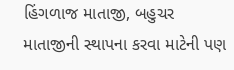હિંગળાજ માતાજી, બહુચર માતાજીની સ્થાપના કરવા માટેની પણ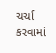ચર્ચા કરવામાં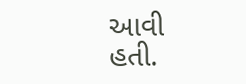આવી હતી.